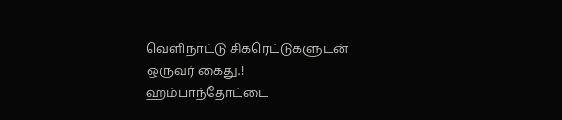வெளிநாட்டு சிகரெட்டுகளுடன் ஒருவர் கைது.!
ஹம்பாந்தோட்டை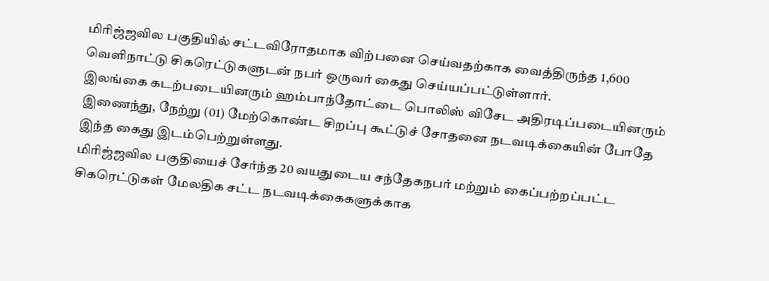மிரிஜ்ஜவில பகுதியில் சட்டவிரோதமாக விற்பனை செய்வதற்காக வைத்திருந்த 1,600 வெளிநாட்டு சிகரெட்டுகளுடன் நபர் ஒருவர் கைது செய்யப்பட்டுள்ளார்.
இலங்கை கடற்படையினரும் ஹம்பாந்தோட்டை பொலிஸ் விசேட அதிரடிப்படையினரும் இணைந்து, நேற்று (01) மேற்கொண்ட சிறப்பு கூட்டுச் சோதனை நடவடிக்கையின் போதே இந்த கைது இடம்பெற்றுள்ளது.
மிரிஜ்ஜவில பகுதியைச் சேர்ந்த 20 வயதுடைய சந்தேகநபர் மற்றும் கைப்பற்றப்பட்ட சிகரெட்டுகள் மேலதிக சட்ட நடவடிக்கைகளுக்காக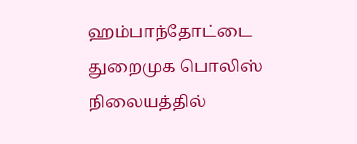ஹம்பாந்தோட்டை துறைமுக பொலிஸ் நிலையத்தில்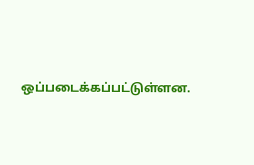ஒப்படைக்கப்பட்டுள்ளன.